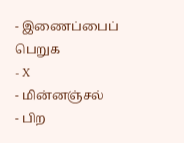- இணைப்பைப் பெறுக
- X
- மின்னஞ்சல்
- பிற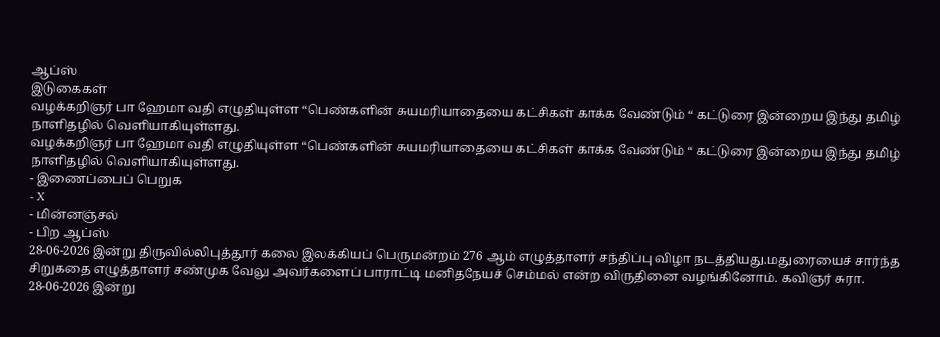ஆப்ஸ்
இடுகைகள்
வழக்கறிஞர் பா ஹேமா வதி எழுதியுள்ள “பெண்களின் சுயமரியாதையை கட்சிகள் காக்க வேண்டும் “ கட்டுரை இன்றைய இந்து தமிழ் நாளிதழில் வெளியாகியுள்ளது.
வழக்கறிஞர் பா ஹேமா வதி எழுதியுள்ள “பெண்களின் சுயமரியாதையை கட்சிகள் காக்க வேண்டும் “ கட்டுரை இன்றைய இந்து தமிழ் நாளிதழில் வெளியாகியுள்ளது.
- இணைப்பைப் பெறுக
- X
- மின்னஞ்சல்
- பிற ஆப்ஸ்
28-06-2026 இன்று திருவில்லிபுத்தூர் கலை இலக்கியப் பெருமன்றம் 276 ஆம் எழுத்தாளர் சந்திப்பு விழா நடத்தியது.மதுரையைச் சார்ந்த சிறுகதை எழுத்தாளர் சண்முக வேலு அவர்களைப் பாராட்டி மனிதநேயச் செம்மல் என்ற விருதினை வழங்கினோம். கவிஞர் சுரா.
28-06-2026 இன்று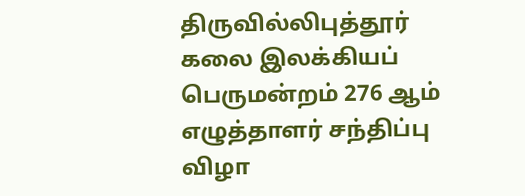திருவில்லிபுத்தூர் கலை இலக்கியப் பெருமன்றம் 276 ஆம் எழுத்தாளர் சந்திப்பு விழா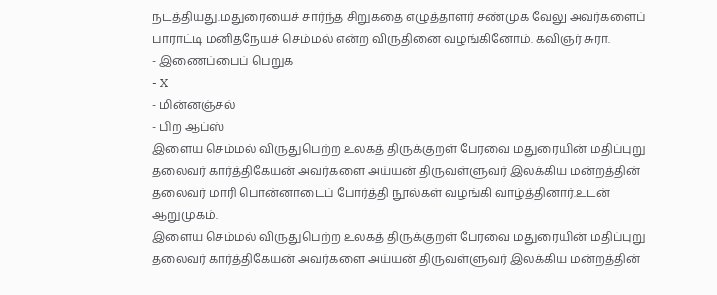நடத்தியது.மதுரையைச் சார்ந்த சிறுகதை எழுத்தாளர் சண்முக வேலு அவர்களைப் பாராட்டி மனிதநேயச் செம்மல் என்ற விருதினை வழங்கினோம். கவிஞர் சுரா.
- இணைப்பைப் பெறுக
- X
- மின்னஞ்சல்
- பிற ஆப்ஸ்
இளைய செம்மல் விருதுபெற்ற உலகத் திருக்குறள் பேரவை மதுரையின் மதிப்புறு தலைவர் கார்த்திகேயன் அவர்களை அய்யன் திருவள்ளுவர் இலக்கிய மன்றத்தின் தலைவர் மாரி பொன்னாடைப் போர்த்தி நூல்கள் வழங்கி வாழ்த்தினார்.உடன் ஆறுமுகம்.
இளைய செம்மல் விருதுபெற்ற உலகத் திருக்குறள் பேரவை மதுரையின் மதிப்புறு தலைவர் கார்த்திகேயன் அவர்களை அய்யன் திருவள்ளுவர் இலக்கிய மன்றத்தின்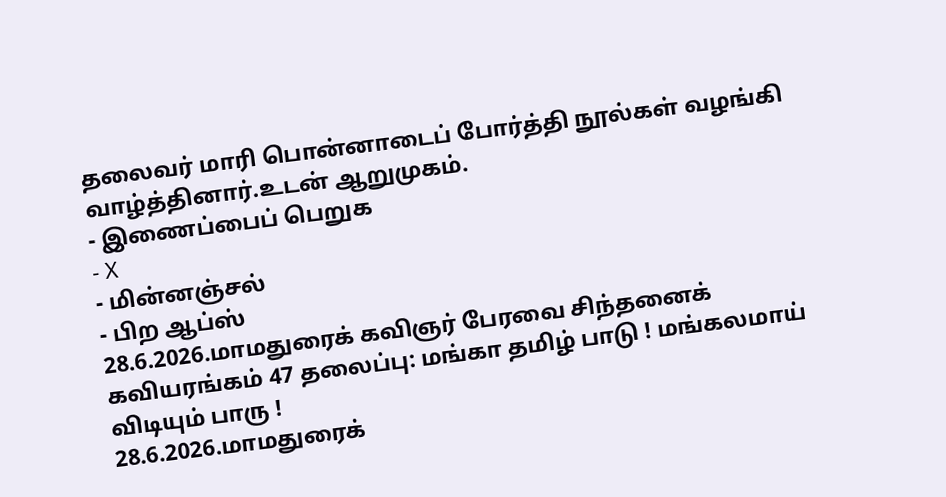தலைவர் மாரி பொன்னாடைப் போர்த்தி நூல்கள் வழங்கி வாழ்த்தினார்.உடன் ஆறுமுகம்.
- இணைப்பைப் பெறுக
- X
- மின்னஞ்சல்
- பிற ஆப்ஸ்
28.6.2026.மாமதுரைக் கவிஞர் பேரவை சிந்தனைக் கவியரங்கம் 47 தலைப்பு: மங்கா தமிழ் பாடு ! மங்கலமாய் விடியும் பாரு !
28.6.2026.மாமதுரைக்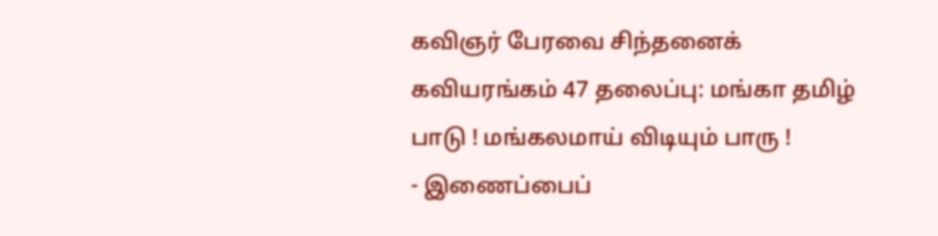கவிஞர் பேரவை சிந்தனைக் கவியரங்கம் 47 தலைப்பு: மங்கா தமிழ் பாடு ! மங்கலமாய் விடியும் பாரு !
- இணைப்பைப்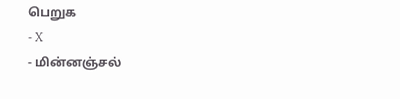பெறுக
- X
- மின்னஞ்சல்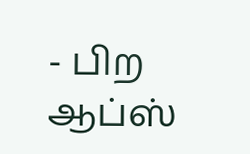- பிற ஆப்ஸ்